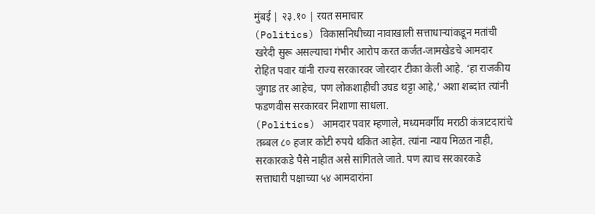मुंबई | २३.१० | रयत समाचार
(Politics) विकासनिधीच्या नावाखाली सत्ताधाऱ्यांकडून मतांची खरेदी सुरू असल्याचा गंभीर आरोप करत कर्जत-जामखेडचे आमदार रोहित पवार यांनी राज्य सरकारवर जोरदार टीका केली आहे. ‘हा राजकीय जुगाड तर आहेच, पण लोकशाहीची उघड थट्टा आहे,’ अशा शब्दांत त्यांनी फडणवीस सरकारवर निशाणा साधला.
(Politics) आमदार पवार म्हणाले, मध्यमवर्गीय मराठी कंत्राटदारांचे तब्बल ८० हजार कोटी रुपये थकित आहेत. त्यांना न्याय मिळत नाही, सरकारकडे पैसे नाहीत असे सांगितले जाते. पण त्याच सरकारकडे सत्ताधारी पक्षाच्या ५४ आमदारांना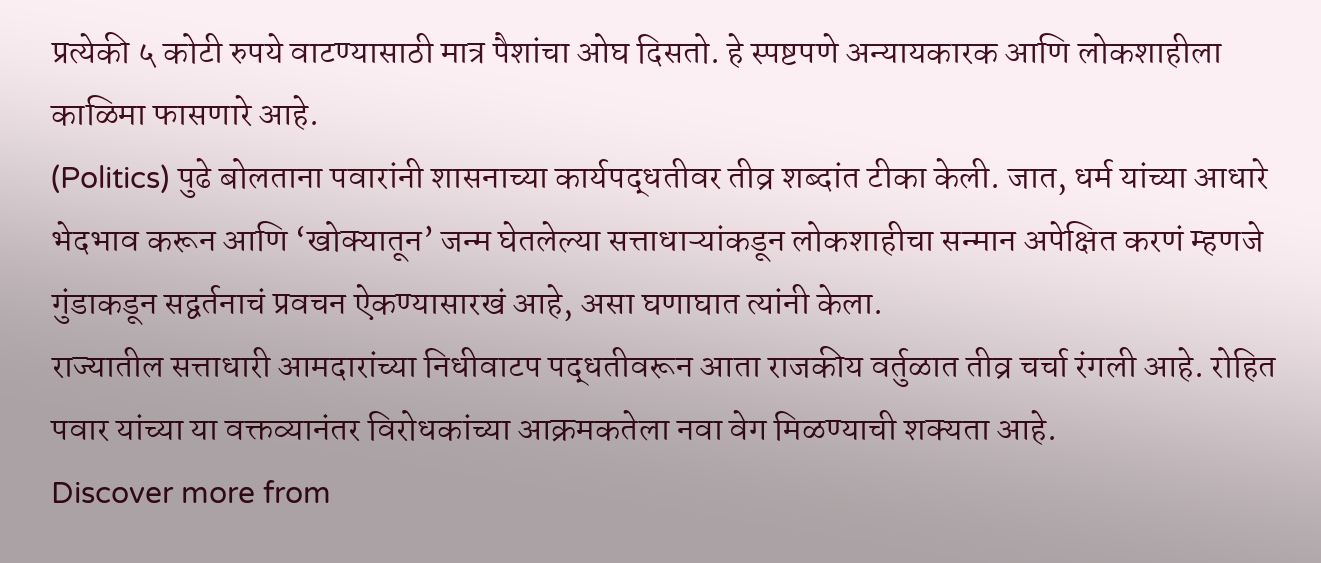प्रत्येकी ५ कोटी रुपये वाटण्यासाठी मात्र पैशांचा ओघ दिसतो. हे स्पष्टपणे अन्यायकारक आणि लोकशाहीला काळिमा फासणारे आहे.
(Politics) पुढे बोलताना पवारांनी शासनाच्या कार्यपद्धतीवर तीव्र शब्दांत टीका केली. जात, धर्म यांच्या आधारे भेदभाव करून आणि ‘खोक्यातून’ जन्म घेतलेल्या सत्ताधाऱ्यांकडून लोकशाहीचा सन्मान अपेक्षित करणं म्हणजे गुंडाकडून सद्वर्तनाचं प्रवचन ऐकण्यासारखं आहे, असा घणाघात त्यांनी केला.
राज्यातील सत्ताधारी आमदारांच्या निधीवाटप पद्धतीवरून आता राजकीय वर्तुळात तीव्र चर्चा रंगली आहे. रोहित पवार यांच्या या वक्तव्यानंतर विरोधकांच्या आक्रमकतेला नवा वेग मिळण्याची शक्यता आहे.
Discover more from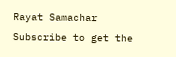Rayat Samachar
Subscribe to get the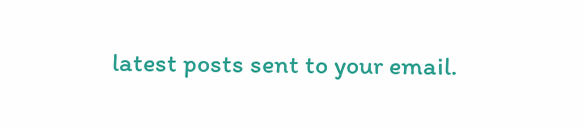latest posts sent to your email.